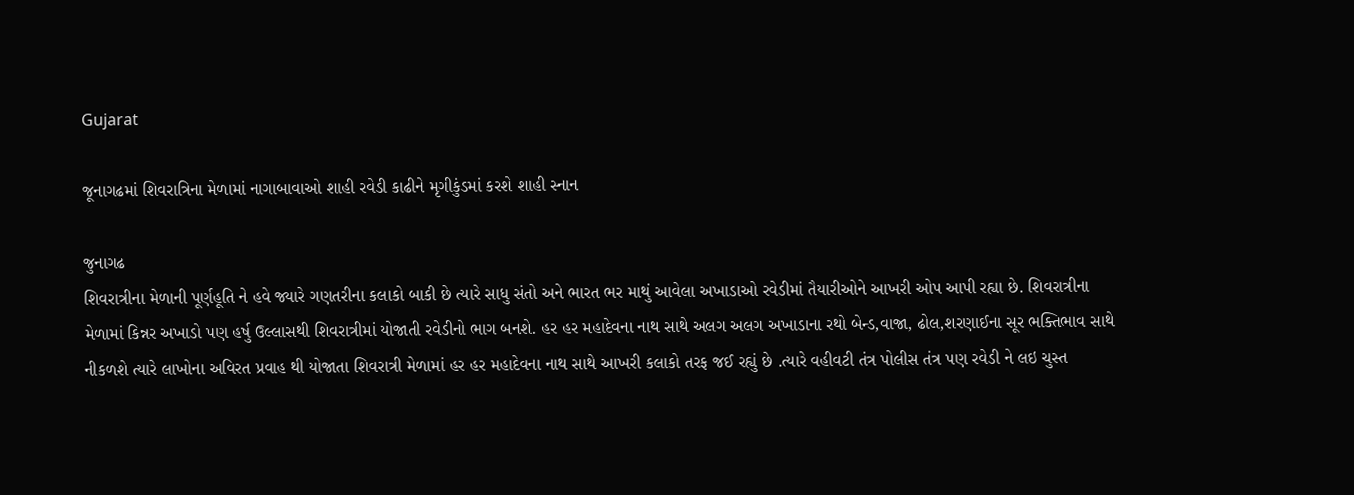Gujarat

જૂનાગઢમાં શિવરાત્રિના મેળામાં નાગાબાવાઓ શાહી રવેડી કાઢીને મૃગીકુંડમાં કરશે શાહી સ્નાન

જુનાગઢ
શિવરાત્રીના મેળાની પૂર્ણહૂતિ ને હવે જ્યારે ગણતરીના કલાકો બાકી છે ત્યારે સાધુ સંતો અને ભારત ભર માથું આવેલા અખાડાઓ રવેડીમાં તૈયારીઓને આખરી ઓપ આપી રહ્યા છે. શિવરાત્રીના મેળામાં કિન્નર અખાડો પણ હર્ષુ ઉલ્લાસથી શિવરાત્રીમાં યોજાતી રવેડીનો ભાગ બનશે. હર હર મહાદેવના નાથ સાથે અલગ અલગ અખાડાના રથો બેન્ડ,વાજા, ઢોલ,શરણાઈના સૂર ભક્તિભાવ સાથે નીકળશે ત્યારે લાખોના અવિરત પ્રવાહ થી યોજાતા શિવરાત્રી મેળામાં હર હર મહાદેવના નાથ સાથે આખરી કલાકો તરફ જઈ રહ્યું છે .ત્યારે વહીવટી તંત્ર પોલીસ તંત્ર પણ રવેડી ને લઇ ચુસ્ત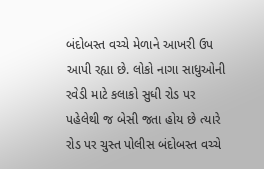બંદોબસ્ત વચ્ચે મેળાને આખરી ઉપ આપી રહ્યા છે. લોકો નાગા સાધુઓની રવેડી માટે કલાકો સુધી રોડ પર પહેલેથી જ બેસી જતા હોય છે ત્યારે રોડ પર ચુસ્ત પોલીસ બંદોબસ્ત વચ્ચે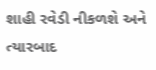શાહી રવેડી નીકળશે અને ત્યારબાદ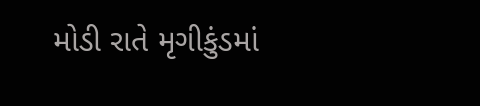મોડી રાતે મૃગીકુંડમાં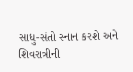સાધુ-સંતો સ્નાન કરશે અને શિવરાત્રીની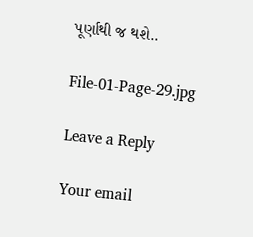પૂર્ણાથી જ થશે..

File-01-Page-29.jpg

Leave a Reply

Your email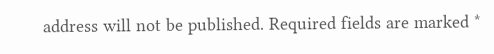address will not be published. Required fields are marked *